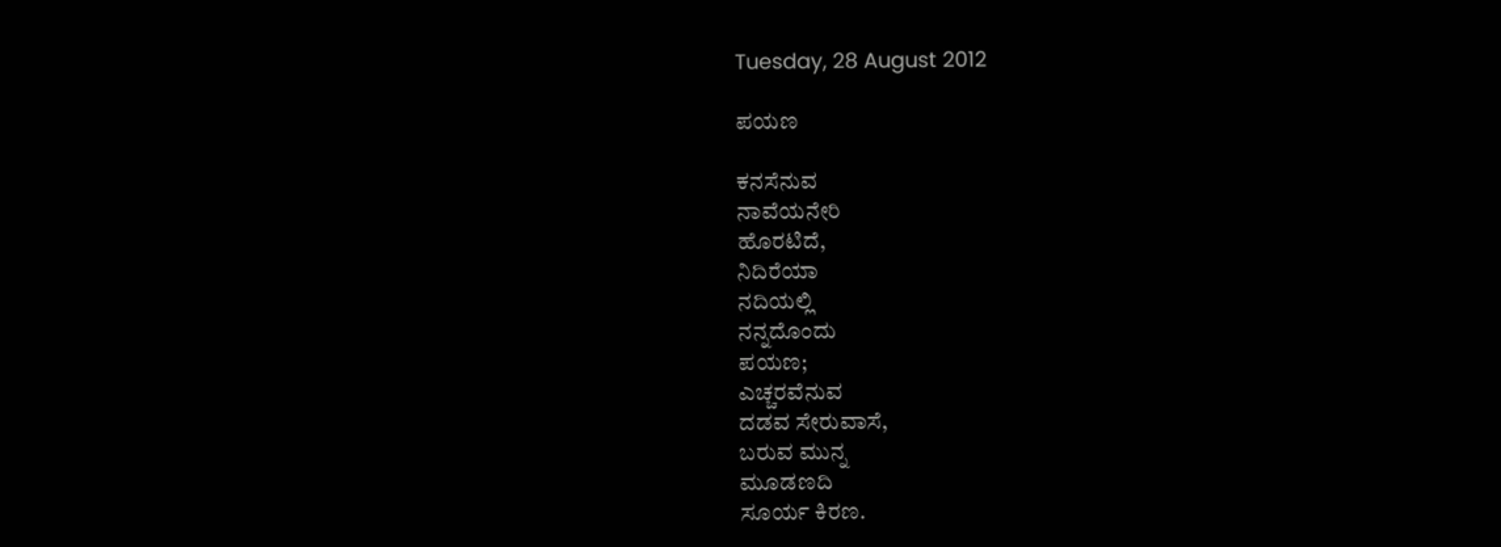Tuesday, 28 August 2012

ಪಯಣ

ಕನಸೆನುವ
ನಾವೆಯನೇರಿ
ಹೊರಟಿದೆ,
ನಿದಿರೆಯಾ
ನದಿಯಲ್ಲಿ
ನನ್ನದೊಂದು
ಪಯಣ;
ಎಚ್ಚರವೆನುವ
ದಡವ ಸೇರುವಾಸೆ,
ಬರುವ ಮುನ್ನ
ಮೂಡಣದಿ
ಸೂರ್ಯ ಕಿರಣ.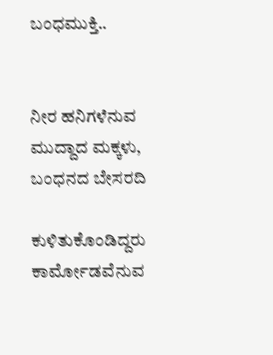ಬಂಧಮುಕ್ತಿ..


ನೀರ ಹನಿಗಳೆನುವ
ಮುದ್ದಾದ ಮಕ್ಕಳು,
ಬಂಧನದ ಬೇಸರದಿ

ಕುಳಿತುಕೊಂಡಿದ್ದರು
ಕಾರ್ಮೋಡವೆನುವ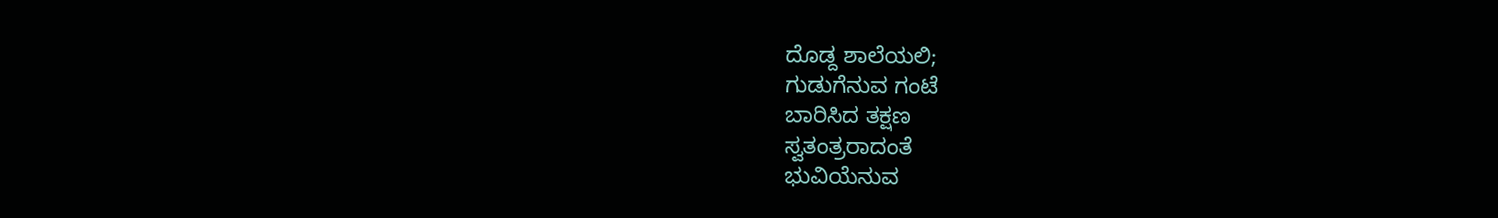ದೊಡ್ದ ಶಾಲೆಯಲಿ;
ಗುಡುಗೆನುವ ಗಂಟೆ
ಬಾರಿಸಿದ ತಕ್ಷಣ
ಸ್ವತಂತ್ರರಾದಂತೆ
ಭುವಿಯೆನುವ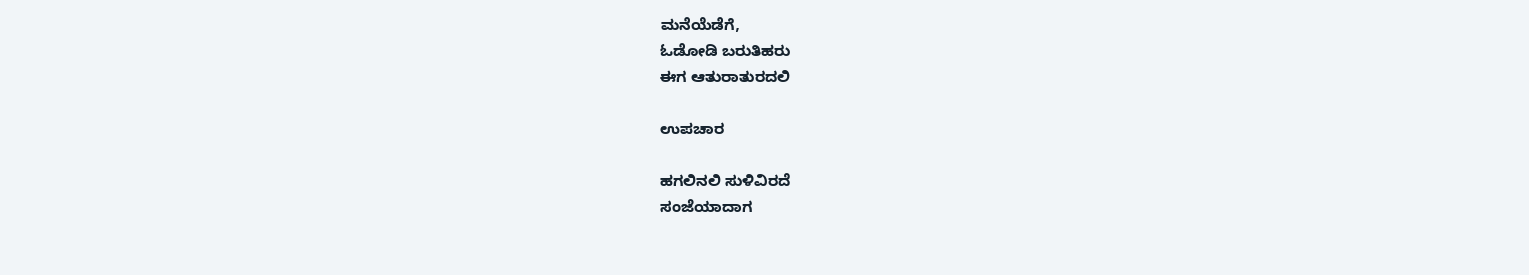ಮನೆಯೆಡೆಗೆ,
ಓಡೋಡಿ ಬರುತಿಹರು
ಈಗ ಆತುರಾತುರದಲಿ

ಉಪಚಾರ

ಹಗಲಿನಲಿ ಸುಳಿವಿರದೆ
ಸಂಜೆಯಾದಾಗ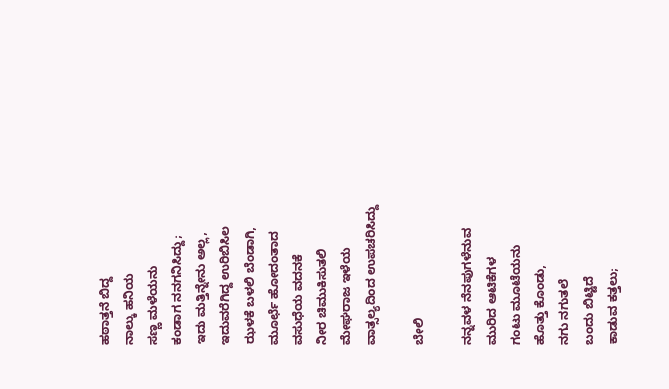ಹಠಾತ್ತನೆ ಬಿದ್ದ
ನಾಲ್ಕು ಹನಿಯ
ಸಣ್ಣ ಮಳೆಯನು
ಕಂಡಾಗ ನನಗನಿಸಿದ್ದು;
ಇದು ಮತ್ತಿನ್ನೇನು ಅಲ್ಲ,
ಇದುವರೆಗಿದ್ದ ಉರಿಬಿಸಿಲ
ಝಳಕೆ ಬಳಲಿ ಬೆಂಡಾಗಿ,
ಮೂರ್ಛೆ ಹೋದಂತಾದ
ವಸುಧೆಯ ವದನಕೆ
ನೀರ ಚಿಮುಕಿಸುತಲಿ
ಮೇಘರಾಜ ಇಳೆಯ
ವಾತ್ಸಲ್ಯದಿಂದ ಉಪಚರಿಸಿದ್ದು

ಬೇಲಿ

ನನ್ನವಳ ನೆನಪುಗಳೆನುವ
ಮುರಿದ ಆಟಿಕೆಗಳ
ಗಂಟು ಮೂಟೆಯನು
ಹೊತ್ತು ಕೊಂಡು,
ನಗು ನಗುತಲೆ
ಬಂದು ಬಿಟ್ಟಿದೆ
ಕಾಡುವ ಕತ್ತಲು;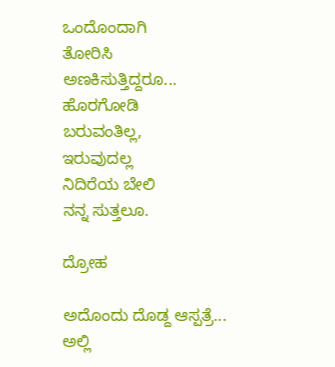ಒಂದೊಂದಾಗಿ
ತೋರಿಸಿ
ಅಣಕಿಸುತ್ತಿದ್ದರೂ...
ಹೊರಗೋಡಿ
ಬರುವಂತಿಲ್ಲ,
ಇರುವುದಲ್ಲ
ನಿದಿರೆಯ ಬೇಲಿ
ನನ್ನ ಸುತ್ತಲೂ.

ದ್ರೋಹ

ಅದೊಂದು ದೊಡ್ದ ಆಸ್ಪತ್ರೆ...
ಅಲ್ಲಿ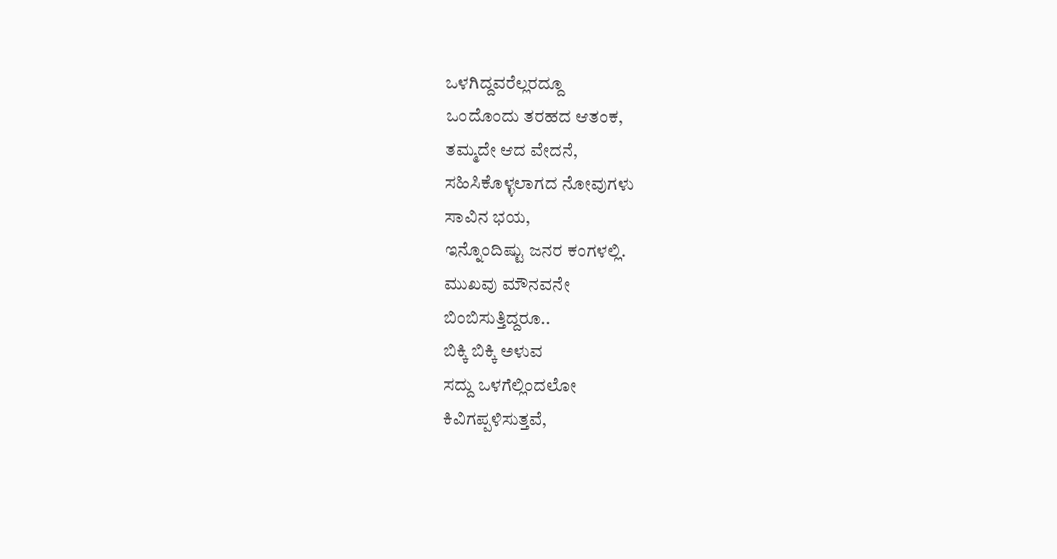ಒಳಗಿದ್ದವರೆಲ್ಲರದ್ದೂ
ಒಂದೊಂದು ತರಹದ ಆತಂಕ,
ತಮ್ಮದೇ ಆದ ವೇದನೆ,
ಸಹಿಸಿಕೊಳ್ಳಲಾಗದ ನೋವುಗಳು
ಸಾವಿನ ಭಯ,
ಇನ್ನೊಂದಿಷ್ಟು ಜನರ ಕಂಗಳಲ್ಲಿ.
ಮುಖವು ಮೌನವನೇ
ಬಿಂಬಿಸುತ್ತಿದ್ದರೂ..
ಬಿಕ್ಕಿ ಬಿಕ್ಕಿ ಅಳುವ
ಸದ್ದು ಒಳಗೆಲ್ಲಿಂದಲೋ
ಕಿವಿಗಪ್ಪಳಿಸುತ್ತವೆ,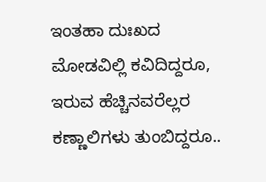ಇಂತಹಾ ದುಃಖದ
ಮೋಡವಿಲ್ಲಿ ಕವಿದಿದ್ದರೂ,
ಇರುವ ಹೆಚ್ಚಿನವರೆಲ್ಲರ
ಕಣ್ಣಾಲಿಗಳು ತುಂಬಿದ್ದರೂ..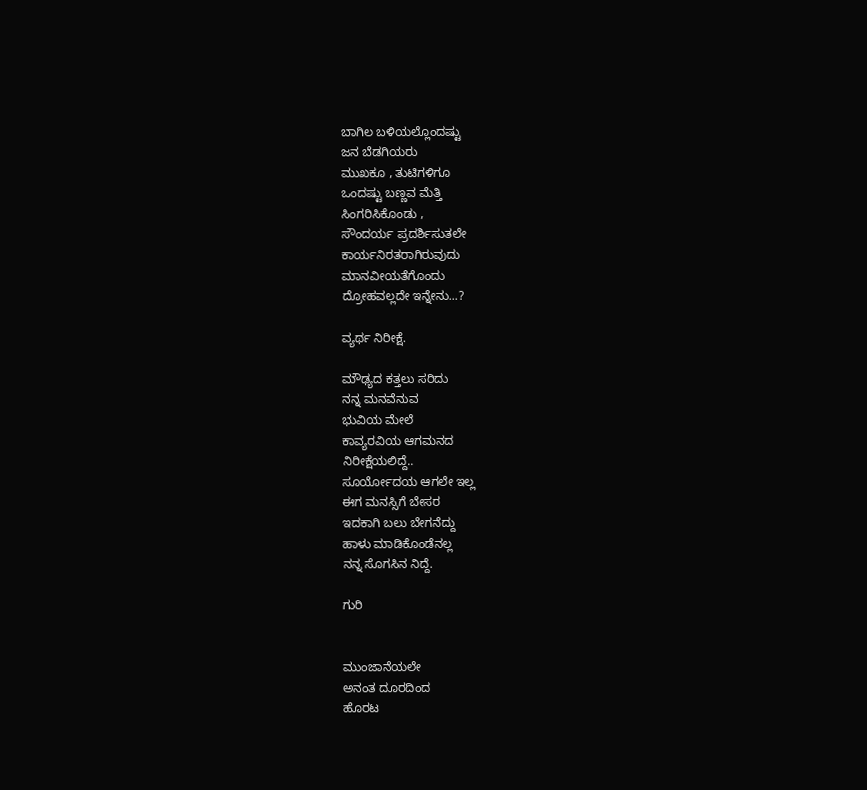ಬಾಗಿಲ ಬಳಿಯಲ್ಲೊಂದಷ್ಟು
ಜನ ಬೆಡಗಿಯರು
ಮುಖಕೂ , ತುಟಿಗಳಿಗೂ
ಒಂದಷ್ಟು ಬಣ್ಣವ ಮೆತ್ತಿ
ಸಿಂಗರಿಸಿಕೊಂಡು ,
ಸೌಂದರ್ಯ ಪ್ರದರ್ಶಿಸುತಲೇ
ಕಾರ್ಯನಿರತರಾಗಿರುವುದು
ಮಾನವೀಯತೆಗೊಂದು
ದ್ರೋಹವಲ್ಲದೇ ಇನ್ನೇನು...?

ವ್ಯರ್ಥ ನಿರೀಕ್ಷೆ.

ಮೌಢ್ಯದ ಕತ್ತಲು ಸರಿದು
ನನ್ನ ಮನವೆನುವ
ಭುವಿಯ ಮೇಲೆ
ಕಾವ್ಯರವಿಯ ಆಗಮನದ
ನಿರೀಕ್ಷೆಯಲಿದ್ದೆ..
ಸೂರ್ಯೋದಯ ಆಗಲೇ ಇಲ್ಲ
ಈಗ ಮನಸ್ಸಿಗೆ ಬೇಸರ
ಇದಕಾಗಿ ಬಲು ಬೇಗನೆದ್ದು
ಹಾಳು ಮಾಡಿಕೊಂಡೆನಲ್ಲ
ನನ್ನ ಸೊಗಸಿನ ನಿದ್ದೆ.

ಗುರಿ


ಮುಂಜಾನೆಯಲೇ
ಅನಂತ ದೂರದಿಂದ
ಹೊರಟ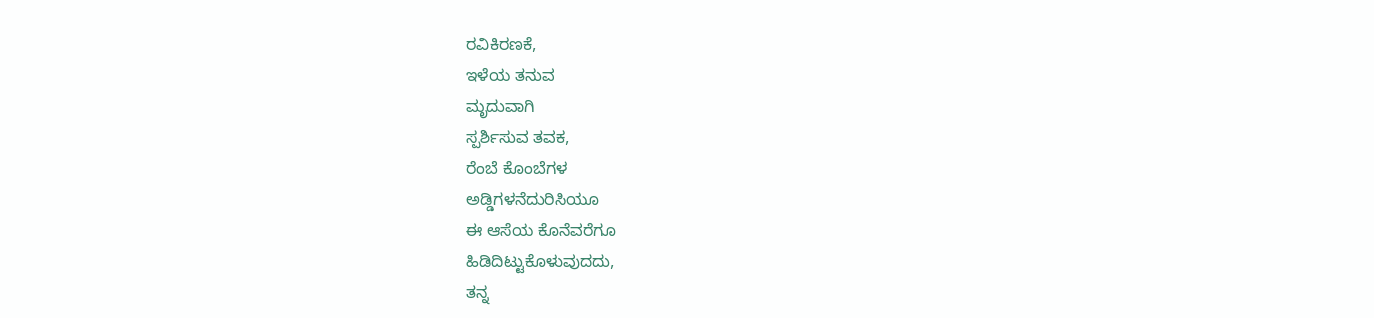ರವಿಕಿರಣಕೆ,
ಇಳೆಯ ತನುವ
ಮೃದುವಾಗಿ
ಸ್ಪರ್ಶಿಸುವ ತವಕ,
ರೆಂಬೆ ಕೊಂಬೆಗಳ
ಅಡ್ಡಿಗಳನೆದುರಿಸಿಯೂ
ಈ ಆಸೆಯ ಕೊನೆವರೆಗೂ
ಹಿಡಿದಿಟ್ಟುಕೊಳುವುದದು,
ತನ್ನ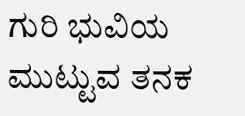ಗುರಿ ಭುವಿಯ
ಮುಟ್ಟುವ ತನಕ